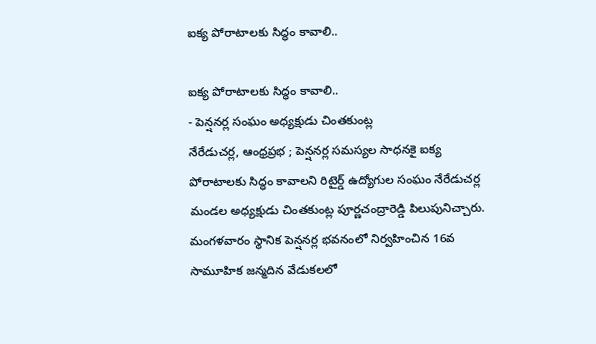ఐక్య పోరాటాలకు సిద్ధం కావాలి..

ఐక్య పోరాటాలకు సిద్ధం కావాలి..
- పెన్షనర్ల సంఘం అధ్యక్షుడు చింతకుంట్ల
నేరేడుచర్ల, ఆంధ్రప్రభ ; పెన్షనర్ల సమస్యల సాధనకై ఐక్య పోరాటాలకు సిద్ధం కావాలని రిటైర్డ్ ఉద్యోగుల సంఘం నేరేడుచర్ల మండల అధ్యక్షుడు చింతకుంట్ల పూర్ణచంద్రారెడ్డి పిలుపునిచ్చారు. మంగళవారం స్థానిక పెన్షనర్ల భవనంలో నిర్వహించిన 16వ సామూహిక జన్మదిన వేడుకలలో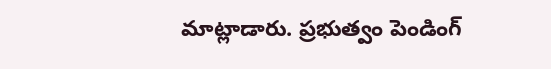మాట్లాడారు. ప్రభుత్వం పెండింగ్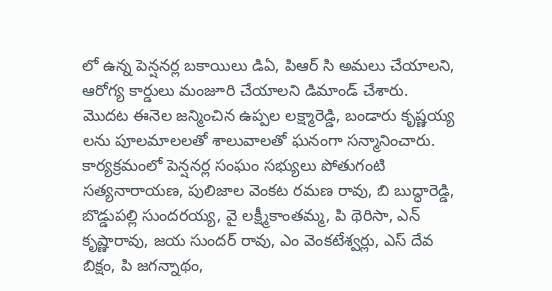లో ఉన్న పెన్షనర్ల బకాయిలు డిఏ, పిఆర్ సి అమలు చేయాలని, ఆరోగ్య కార్డులు మంజూరి చేయాలని డిమాండ్ చేశారు.
మొదట ఈనెల జన్మించిన ఉప్పల లక్ష్మారెడ్డి, బండారు కృష్ణయ్య లను పూలమాలలతో శాలువాలతో ఘనంగా సన్మానించారు. కార్యక్రమంలో పెన్షనర్ల సంఘం సభ్యులు పోతుగంటి సత్యనారాయణ, పులిజాల వెంకట రమణ రావు, బి బుద్ధారెడ్డి, బొడ్డుపల్లి సుందరయ్య, వై లక్ష్మీకాంతమ్మ, పి థెరిసా, ఎన్ కృష్ణారావు, జయ సుందర్ రావు, ఎం వెంకటేశ్వర్లు, ఎస్ దేవ బిక్షం, పి జగన్నాథం,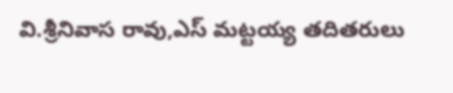వి.శ్రీనివాస రావు,ఎస్ మట్టయ్య తదితరులు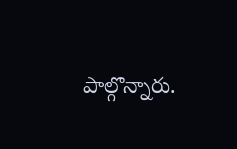పాల్గొన్నారు.